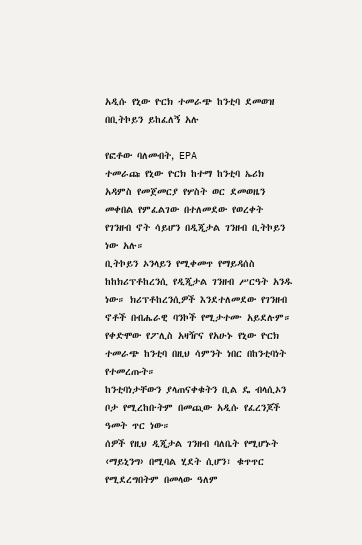አዲሱ የኒው ዮርክ ተመራጭ ከንቲባ ደመወዝ በቢትኮይን ይከፈለኝ አሉ

የፎቶው ባለመብት, EPA
ተመራጩ የኒው ዮርክ ከተማ ከንቲባ ኤሪክ አዳምስ የመጀመርያ የሦስት ወር ደመወዜን መቀበል የምፈልገው በተለመደው የወረቀት የገንዘብ ኖት ሳይሆን በዲጂታል ገንዘብ ቢትኮይን ነው አሉ።
ቢትኮይን ኦንላይን የሚቀመጥ የማይዳሰስ ከከክሪፕቶከረንሲ የዲጂታል ገንዘብ ሥርዓት አንዱ ነው። ክሪፕቶከረንሲዎች እንደተለመደው የገንዘብ ኖቶች በብሔራዊ ባንኮች የሚታተሙ አይደሉም።
የቀድሞው የፖሊስ አዛዥና የአሁኑ የኒው ዮርክ ተመራጭ ከንቲባ በዚህ ሳምንት ነበር በከንቲባነት የተመረጡት።
ከንቲባነታቸውን ያላጠናቀቁትን ቢል ዴ ብላሲኦን ቦታ የሚረከቡትም በመጪው አዲሱ የፈረንጆች ዓመት ጥር ነው።
ሰዎች የዚህ ዲጂታል ገንዘብ ባለቤት የሚሆኑት ‹ማይኒንግ› በሚባል ሂደት ሲሆን፣ ቁጥጥር የሚደረግበትም በመላው ዓለም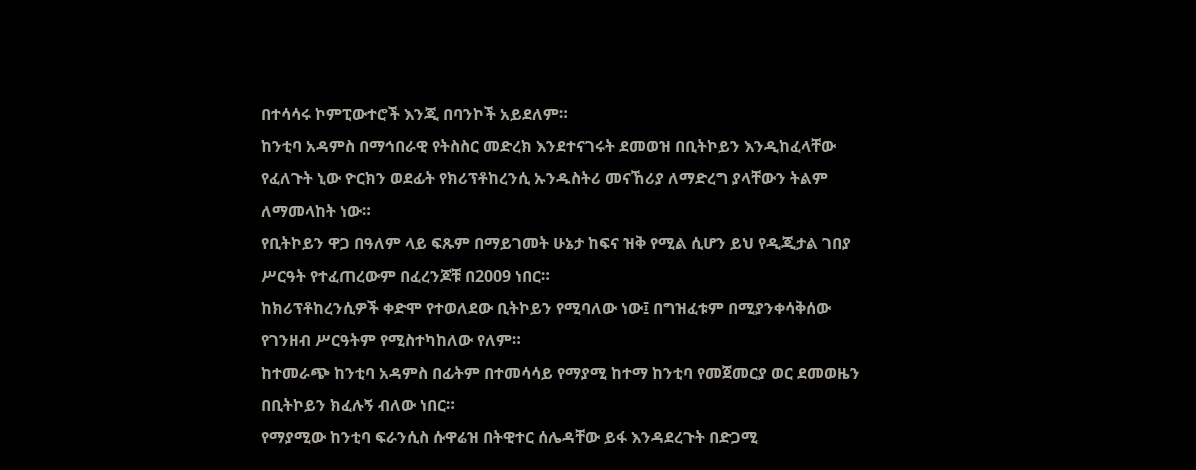በተሳሳሩ ኮምፒውተሮች እንጂ በባንኮች አይደለም።
ከንቲባ አዳምስ በማኅበራዊ የትስስር መድረክ እንደተናገሩት ደመወዝ በቢትኮይን እንዲከፈላቸው የፈለጉት ኒው ዮርክን ወደፊት የክሪፕቶከረንሲ ኡንዱስትሪ መናኸሪያ ለማድረግ ያላቸውን ትልም ለማመላከት ነው።
የቢትኮይን ዋጋ በዓለም ላይ ፍጹም በማይገመት ሁኔታ ከፍና ዝቅ የሚል ሲሆን ይህ የዲጂታል ገበያ ሥርዓት የተፈጠረውም በፈረንጆቹ በ2009 ነበር።
ከክሪፕቶከረንሲዎች ቀድሞ የተወለደው ቢትኮይን የሚባለው ነው፤ በግዝፈቱም በሚያንቀሳቅሰው የገንዘብ ሥርዓትም የሚስተካከለው የለም።
ከተመራጭ ከንቲባ አዳምስ በፊትም በተመሳሳይ የማያሚ ከተማ ከንቲባ የመጀመርያ ወር ደመወዜን በቢትኮይን ክፈሉኝ ብለው ነበር።
የማያሚው ከንቲባ ፍራንሲስ ሱዋሬዝ በትዊተር ሰሌዳቸው ይፋ እንዳደረጉት በድጋሚ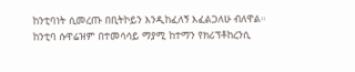ከንቲባነት ሲመረጡ በቢትኮይን እንዲከፈለኝ እፈልጋለሁ ብለዋል።
ከንቲባ ሱዋሬዝም በተመሳሳይ ማያሚ ከተማን የክሪፕቶከረንሲ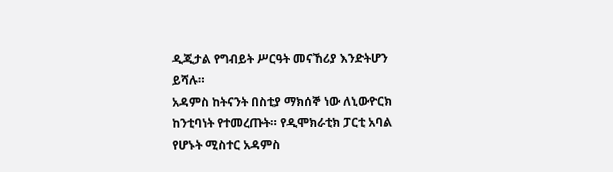ዲጂታል የግብይት ሥርዓት መናኸሪያ እንድትሆን ይሻሉ።
አዳምስ ከትናንት በስቲያ ማክሰኞ ነው ለኒውዮርክ ከንቲባነት የተመረጡት። የዲሞክራቲክ ፓርቲ አባል የሆኑት ሚስተር አዳምስ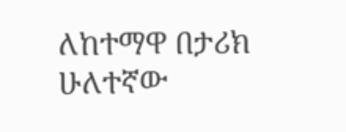ለከተማዋ በታሪክ ሁለተኛው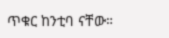ጥቁር ከንቲባ ናቸው።